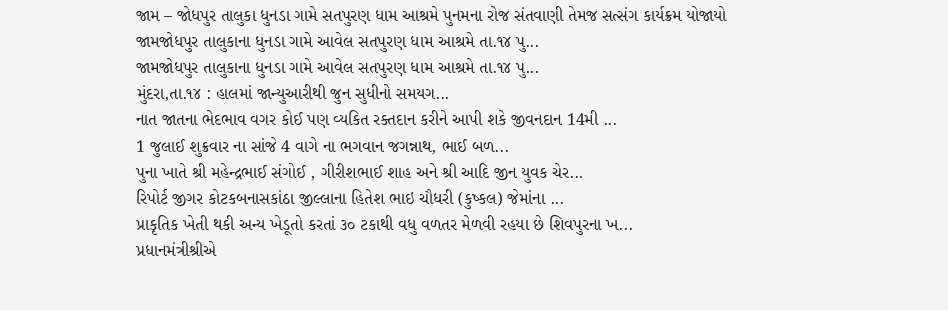જામ – જોધપુર તાલુકા ધુનડા ગામે સતપુરણ ધામ આશ્રમે પુનમના રોજ સંતવાણી તેમજ સત્સંગ કાર્યક્રમ યોજાયો
જામજોધપુર તાલુકાના ધુનડા ગામે આવેલ સતપુરણ ધામ આશ્રમે તા.૧૪ પુ...
જામજોધપુર તાલુકાના ધુનડા ગામે આવેલ સતપુરણ ધામ આશ્રમે તા.૧૪ પુ...
મુંદરા,તા.૧૪ : હાલમાં જાન્યુઆરીથી જુન સુધીનો સમયગ...
નાત જાતના ભેદભાવ વગર કોઈ પણ વ્યકિત રક્તદાન કરીને આપી શકે જીવનદાન 14મી ...
1 જુલાઈ શુક્રવાર ના સાંજે 4 વાગે ના ભગવાન જગન્નાથ, ભાઈ બળ...
પુના ખાતે શ્રી મહેન્દ્રભાઈ સંગોઈ , ગીરીશભાઈ શાહ અને શ્રી આદિ જીન યુવક ચેર...
રિપોર્ટ જીગર કોટકબનાસકાંઠા જીલ્લાના હિતેશ ભાઇ ચૌધરી (કુષ્કલ) જેમાંના ...
પ્રાકૃતિક ખેતી થકી અન્ય ખેડૂતો કરતાં ૩૦ ટકાથી વધુ વળતર મેળવી રહયા છે શિવપુરના ખ...
પ્રધાનમંત્રીશ્રીએ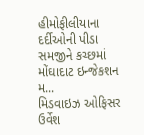હીમોફીલીયાના દર્દીઓની પીડા સમજીને કચ્છમાં મોંઘાદાટ ઇન્જેકશન મ...
મિડવાઇઝ ઓફિસર ઉર્વેશ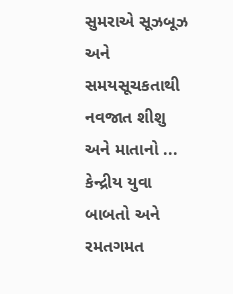સુમરાએ સૂઝબૂઝ અને સમયસૂચકતાથી નવજાત શીશુ અને માતાનો ...
કેન્દ્રીય યુવા બાબતો અને રમતગમત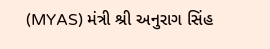(MYAS) મંત્રી શ્રી અનુરાગ સિંહ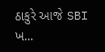ઠાકુરે આજે SBI ખ...